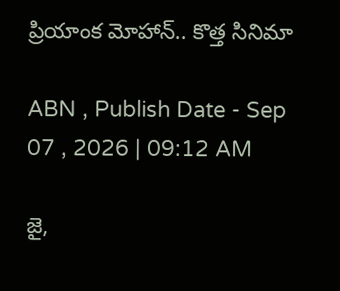ప్రియాంక మోహాన్.. కొత్త సినిమా

ABN , Publish Date - Sep 07 , 2026 | 09:12 AM

జై,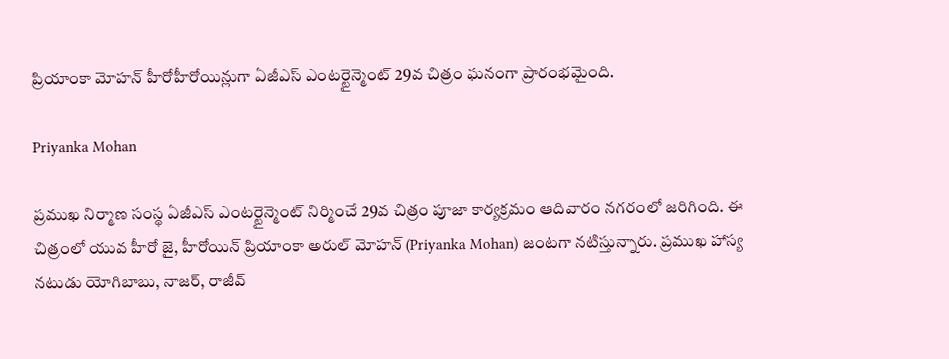ప్రియాంకా మోహన్ హీరోహీరోయిన్లుగా ఏజీఎస్ ఎంటర్టైన్మెంట్ 29వ చిత్రం ఘనంగా ప్రారంభమైంది.

Priyanka Mohan

ప్రముఖ నిర్మాణ సంస్థ ఏజీఎస్ ఎంటర్టైన్మెంట్ నిర్మించే 29వ చిత్రం పూజా కార్యక్రమం ఆదివారం నగరంలో జరిగింది. ఈ చిత్రంలో యువ హీరో జై, హీరోయిన్ ప్రియాంకా అరుల్ మోహన్ (Priyanka Mohan) జంటగా నటిస్తున్నారు. ప్రముఖ హాస్య నటుడు యోగిబాబు, నాజర్, రాజీవ్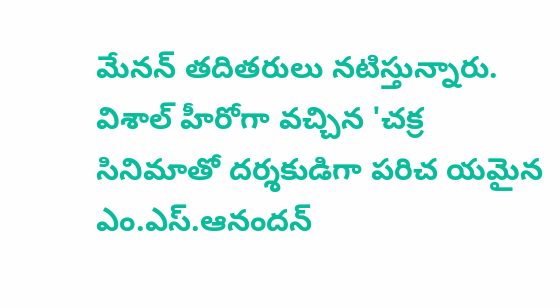మేనన్ తదితరులు నటిస్తున్నారు. విశాల్ హీరోగా వచ్చిన 'చక్ర సినిమాతో దర్శకుడిగా పరిచ యమైన ఎం.ఎస్.ఆనందన్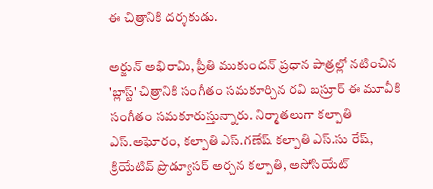ఈ చిత్రానికి దర్శకుడు.

అర్జున్ అభిరామి, ప్రీతి ముకుందన్ ప్రధాన పాత్రల్లో నటించిన 'బ్లాస్ట్' చిత్రానికి సంగీతం సమకూర్చిన రవి బస్రూర్ ఈ మూవీకి సంగీతం సమకూరుస్తున్నారు. నిర్మాతలుగా కల్పాతి ఎస్.అఘోరం, కల్పాతి ఎస్.గణేష్ కల్పాతి ఎస్.సు రేష్, క్రియేటివ్ ప్రొడ్యూసర్ అర్చన కల్పాతి, అసోసియేట్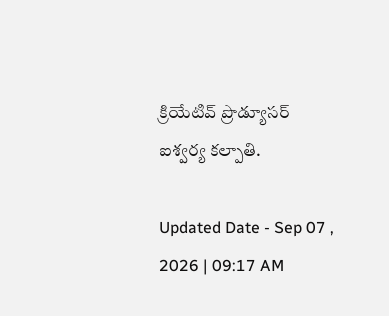క్రియేటివ్ ప్రొడ్యూసర్ ఐశ్వర్య కల్పాతి.

Updated Date - Sep 07 , 2026 | 09:17 AM